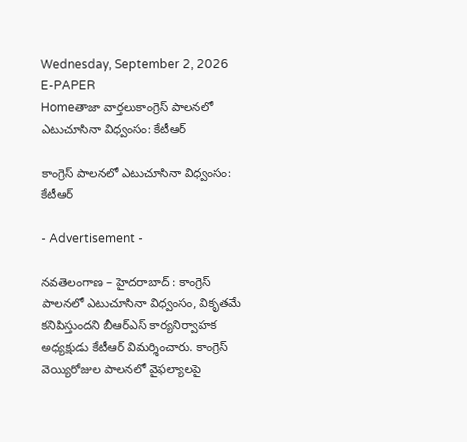Wednesday, September 2, 2026
E-PAPER
Homeతాజా వార్తలుకాంగ్రెస్‌ పాలనలో ఎటుచూసినా విధ్వంసం: కేటీఆర్‌

కాంగ్రెస్‌ పాలనలో ఎటుచూసినా విధ్వంసం: కేటీఆర్‌

- Advertisement -

నవతెలంగాణ – హైదరాబాద్ : కాంగ్రెస్‌ పాలనలో ఎటుచూసినా విధ్వంసం, వికృతమే కనిపిస్తుందని బీఆర్‌ఎస్‌ కార్యనిర్వాహక అధ్యక్షుడు కేటీఆర్‌ విమర్శించారు. కాంగ్రెస్‌ వెయ్యిరోజుల పాలనలో వైఫల్యాలపై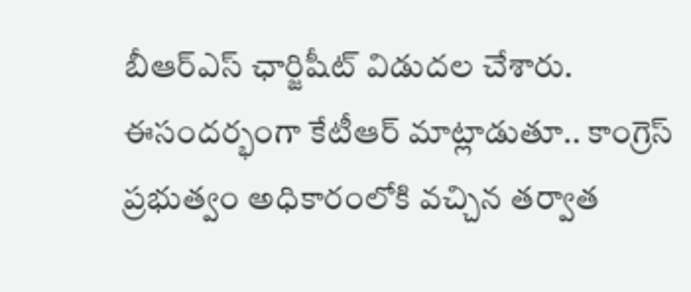బీఆర్‌ఎస్‌ ఛార్జిషీట్‌ విడుదల చేశారు. ఈసందర్భంగా కేటీఆర్‌ మాట్లాడుతూ.. కాంగ్రెస్‌ ప్రభుత్వం అధికారంలోకి వచ్చిన తర్వాత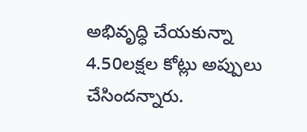అభివృద్ధి చేయకున్నా 4.50లక్షల కోట్లు అప్పులు చేసిందన్నారు.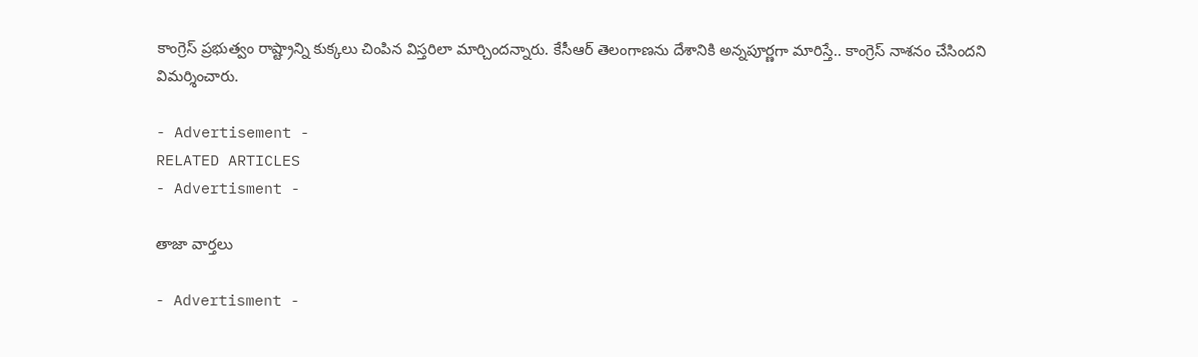కాంగ్రెస్‌ ప్రభుత్వం రాష్ట్రాన్ని కుక్కలు చింపిన విస్తరిలా మార్చిందన్నారు. కేసీఆర్‌ తెలంగాణను దేశానికి అన్నపూర్ణగా మారిస్తే.. కాంగ్రెస్‌ నాశనం చేసిందని విమర్శించారు.

- Advertisement -
RELATED ARTICLES
- Advertisment -

తాజా వార్తలు

- Advertisment -